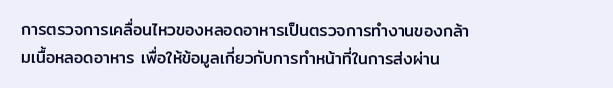การตรวจการเคลื่อนไหวของหลอดอาหารเป็นตรวจการทำงานของกล้ามเนื้อหลอดอาหาร เพื่อให้ข้อมูลเกี่ยวกับการทำหน้าที่ในการส่งผ่าน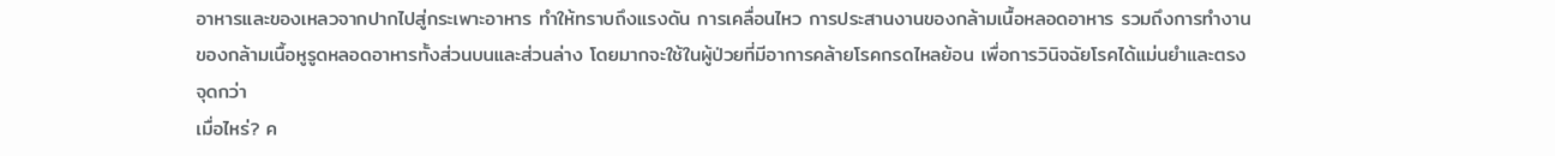อาหารและของเหลวจากปากไปสู่กระเพาะอาหาร ทำให้ทราบถึงแรงดัน การเคลื่อนไหว การประสานงานของกล้ามเนื้อหลอดอาหาร รวมถึงการทำงานของกล้ามเนื้อหูรูดหลอดอาหารทั้งส่วนบนและส่วนล่าง โดยมากจะใช้ในผู้ป่วยที่มีอาการคล้ายโรคกรดไหลย้อน เพื่อการวินิจฉัยโรคได้แม่นยำและตรงจุดกว่า
เมื่อไหร่? ค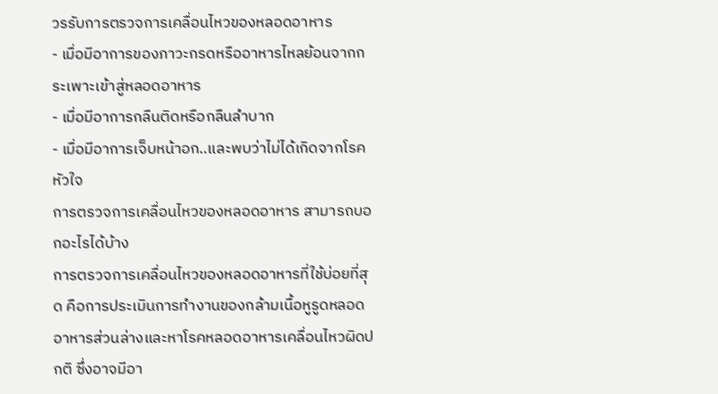วรรับการตรวจการเคลื่อนไหวของหลอดอาหาร
- เมื่อมีอาการของภาวะกรดหรืออาหารไหลย้อนจากกระเพาะเข้าสู่หลอดอาหาร
- เมื่อมีอาการกลืนติดหรือกลืนลำบาก
- เมื่อมีอาการเจ็บหน้าอก..และพบว่าไม่ได้เกิดจากโรคหัวใจ
การตรวจการเคลื่อนไหวของหลอดอาหาร สามารถบอกอะไรได้บ้าง
การตรวจการเคลื่อนไหวของหลอดอาหารที่ใช้บ่อยที่สุด คือการประเมินการทำงานของกล้ามเนื้อหูรูดหลอดอาหารส่วนล่างและหาโรคหลอดอาหารเคลื่อนไหวผิดปกติ ซึ่งอาจมีอา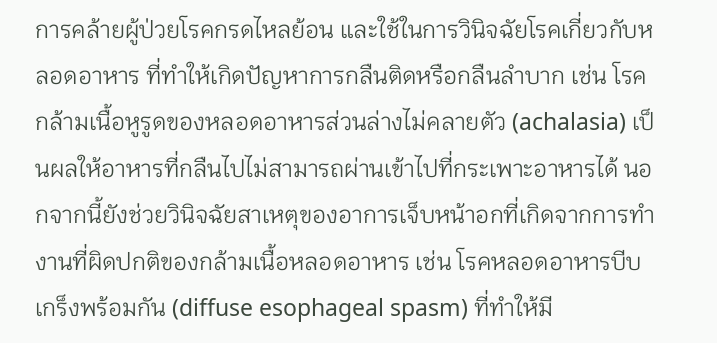การคล้ายผู้ป่วยโรคกรดไหลย้อน และใช้ในการวินิจฉัยโรคเกี่ยวกับหลอดอาหาร ที่ทำให้เกิดปัญหาการกลืนติดหรือกลืนลำบาก เช่น โรคกล้ามเนื้อหูรูดของหลอดอาหารส่วนล่างไม่คลายตัว (achalasia) เป็นผลให้อาหารที่กลืนไปไม่สามารถผ่านเข้าไปที่กระเพาะอาหารได้ นอกจากนี้ยังช่วยวินิจฉัยสาเหตุของอาการเจ็บหน้าอกที่เกิดจากการทำงานที่ผิดปกติของกล้ามเนื้อหลอดอาหาร เช่น โรคหลอดอาหารบีบเกร็งพร้อมกัน (diffuse esophageal spasm) ที่ทำให้มี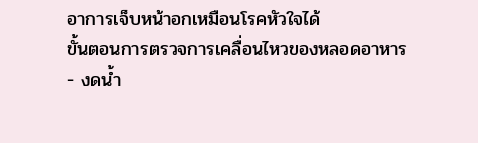อาการเจ็บหน้าอกเหมือนโรคหัวใจได้
ขั้นตอนการตรวจการเคลื่อนไหวของหลอดอาหาร
- งดน้ำ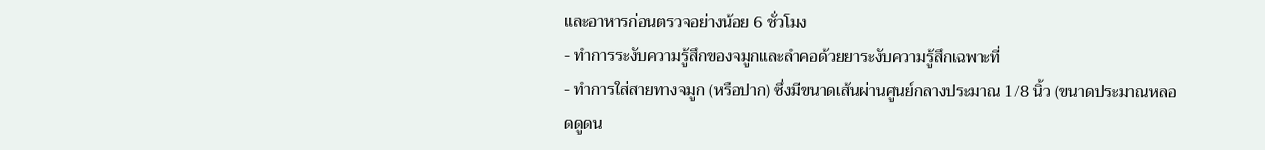และอาหารก่อนตรวจอย่างน้อย 6 ชั่วโมง
- ทำการระงับความรู้สึกของจมูกและลำคอด้วยยาระงับความรู้สึกเฉพาะที่
- ทำการใส่สายทางจมูก (หรือปาก) ซึ่งมีขนาดเส้นผ่านศูนย์กลางประมาณ 1/8 นิ้ว (ขนาดประมาณหลอดดูดน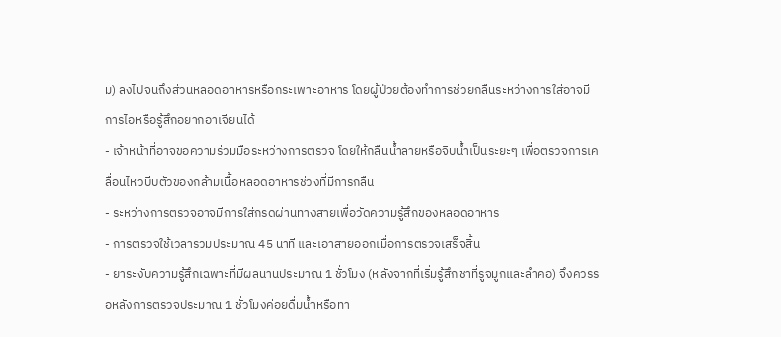ม) ลงไปจนถึงส่วนหลอดอาหารหรือกระเพาะอาหาร โดยผู้ป่วยต้องทำการช่วยกลืนระหว่างการใส่อาจมีการไอหรือรู้สึกอยากอาเจียนได้
- เจ้าหน้าที่อาจขอความร่วมมือระหว่างการตรวจ โดยให้กลืนน้ำลายหรือจิบน้ำเป็นระยะๆ เพื่อตรวจการเคลื่อนไหวบีบตัวของกล้ามเนื้อหลอดอาหารช่วงที่มีการกลืน
- ระหว่างการตรวจอาจมีการใส่กรดผ่านทางสายเพื่อวัดความรู้สึกของหลอดอาหาร
- การตรวจใช้เวลารวมประมาณ 45 นาที และเอาสายออกเมื่อการตรวจเสร็จสิ้น
- ยาระงับความรู้สึกเฉพาะที่มีผลนานประมาณ 1 ชั่วโมง (หลังจากที่เริ่มรู้สึกชาที่รูจมูกและลำคอ) จึงควรรอหลังการตรวจประมาณ 1 ชั่วโมงค่อยดื่มน้ำหรือทา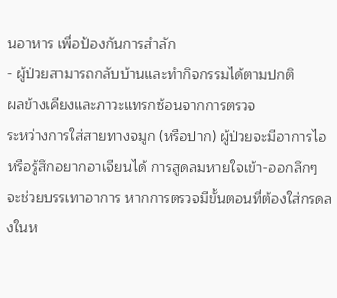นอาหาร เพื่อป้องกันการสำลัก
- ผู้ป่วยสามารถกลับบ้านและทำกิจกรรมได้ตามปกติ
ผลข้างเคียงและภาวะแทรกซ้อนจากการตรวจ
ระหว่างการใส่สายทางจมูก (หรือปาก) ผู้ป่วยจะมีอาการไอหรือรู้สึกอยากอาเจียนได้ การสูดลมหายใจเข้า-ออกลึกๆ จะช่วยบรรเทาอาการ หากการตรวจมีขั้นตอนที่ต้องใส่กรดลงในห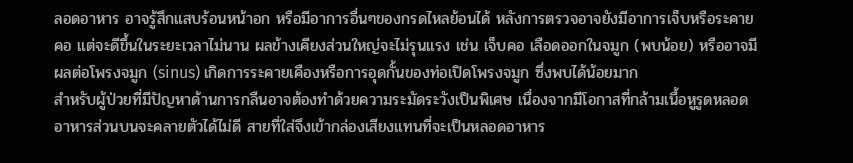ลอดอาหาร อาจรู้สึกแสบร้อนหน้าอก หรือมีอาการอื่นๆของกรดไหลย้อนได้ หลังการตรวจอาจยังมีอาการเจ็บหรือระคายคอ แต่จะดีขึ้นในระยะเวลาไม่นาน ผลข้างเคียงส่วนใหญ่จะไม่รุนแรง เช่น เจ็บคอ เลือดออกในจมูก (พบน้อย) หรืออาจมีผลต่อโพรงจมูก (sinus) เกิดการระคายเคืองหรือการอุดกั้นของท่อเปิดโพรงจมูก ซึ่งพบได้น้อยมาก
สำหรับผู้ป่วยที่มีปัญหาด้านการกลืนอาจต้องทำด้วยความระมัดระวังเป็นพิเศษ เนื่องจากมีโอกาสที่กล้ามเนื้อหูรูดหลอดอาหารส่วนบนจะคลายตัวได้ไม่ดี สายที่ใส่จึงเข้ากล่องเสียงแทนที่จะเป็นหลอดอาหาร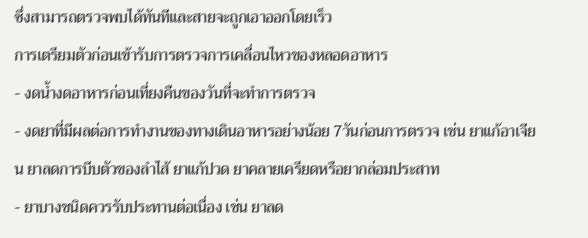ซึ่งสามารถตรวจพบได้ทันทีและสายจะถูกเอาออกโดยเร็ว
การเตรียมตัวก่อนเข้ารับการตรวจการเคลื่อนไหวของหลอดอาหาร
- งดน้ำงดอาหารก่อนเที่ยงคืนของวันที่จะทำการตรวจ
- งดยาที่มีผลต่อการทำงานของทางเดินอาหารอย่างน้อย 7วันก่อนการตรวจ เช่น ยาแก้อาเจียน ยาลดการบีบตัวของลำไส้ ยาแก้ปวด ยาคลายเครียดหรือยากล่อมประสาท
- ยาบางชนิดควรรับประทานต่อเนื่อง เช่น ยาลด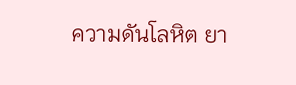ความดันโลหิต ยา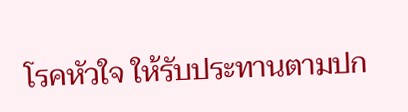โรคหัวใจ ให้รับประทานตามปก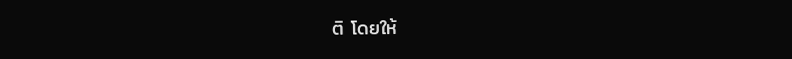ติ โดยให้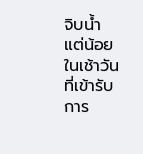จิบน้ำแต่น้อยในเช้าวันที่เข้ารับการ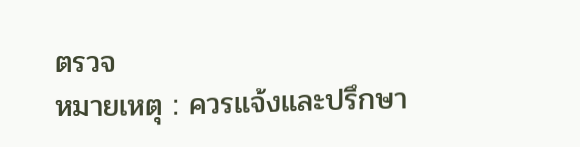ตรวจ
หมายเหตุ : ควรแจ้งและปรึกษา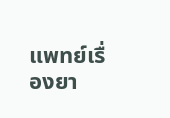แพทย์เรื่องยา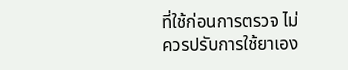ที่ใช้ก่อนการตรวจ ไม่ควรปรับการใช้ยาเอง